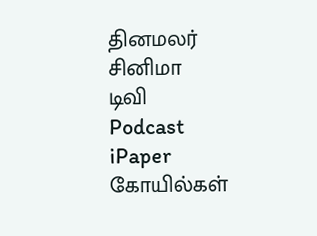தினமலர்
சினிமா
டிவி
Podcast
iPaper
கோயில்கள்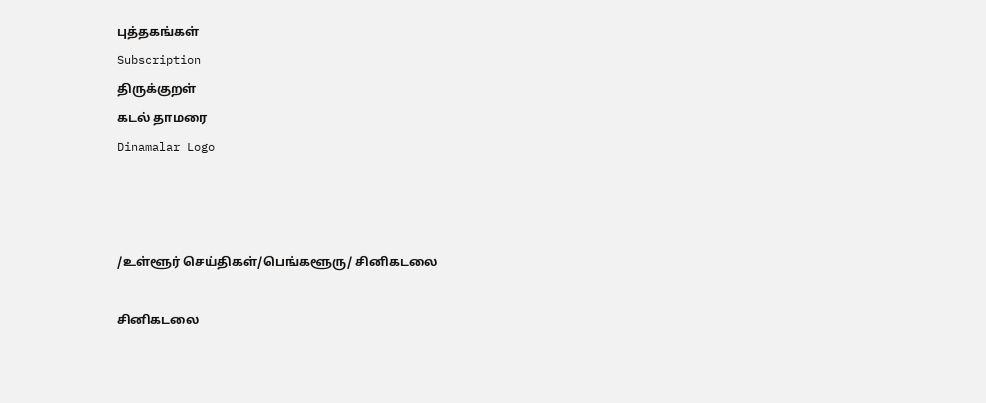புத்தகங்கள்
Subscription
திருக்குறள்
கடல் தாமரை
Dinamalar Logo



/உள்ளூர் செய்திகள்/பெங்களூரு/ சினிகடலை

சினிகடலை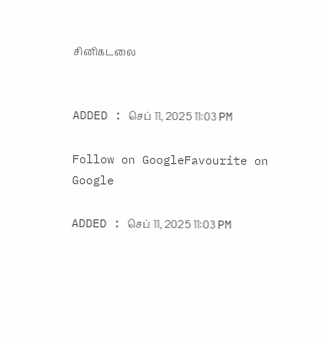சினிகடலை


ADDED : செப் 11, 2025 11:03 PM

Follow on GoogleFavourite on Google

ADDED : செப் 11, 2025 11:03 PM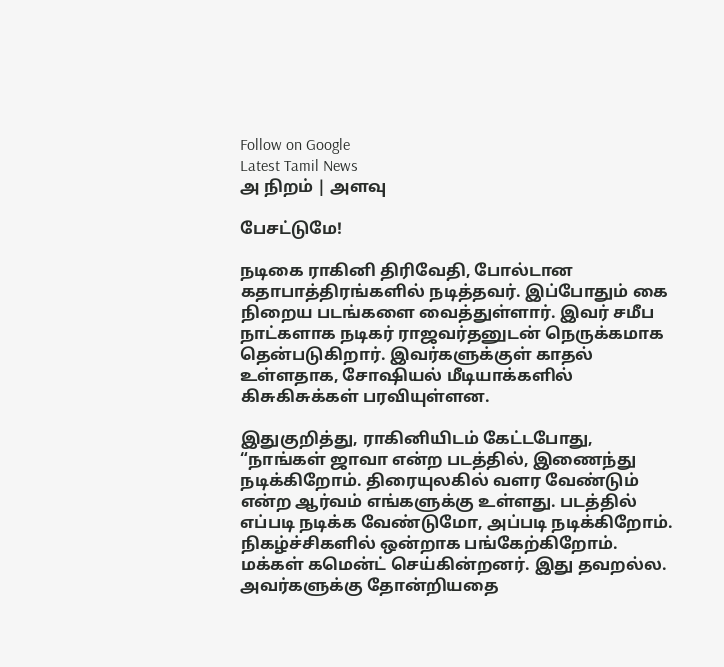Follow on Google
Latest Tamil News
அ நிறம் | அளவு

பேசட்டுமே!

நடிகை ராகினி திரிவேதி, போல்டான கதாபாத்திரங்களில் நடித்தவர். இப்போதும் கை நிறைய படங்களை வைத்துள்ளார். இவர் சமீப நாட்களாக நடிகர் ராஜவர்தனுடன் நெருக்கமாக தென்படுகிறார். இவர்களுக்குள் காதல் உள்ளதாக, சோஷியல் மீடியாக்களில் கிசுகிசுக்கள் பரவியுள்ளன.

இதுகுறித்து, ராகினியிடம் கேட்டபோது, “நாங்கள் ஜாவா என்ற படத்தில், இணைந்து நடிக்கிறோம். திரையுலகில் வளர வேண்டும் என்ற ஆர்வம் எங்களுக்கு உள்ளது. படத்தில் எப்படி நடிக்க வேண்டுமோ, அப்படி நடிக்கிறோம். நிகழ்ச்சிகளில் ஒன்றாக பங்கேற்கிறோம். மக்கள் கமென்ட் செய்கின்றனர். இது தவறல்ல. அவர்களுக்கு தோன்றியதை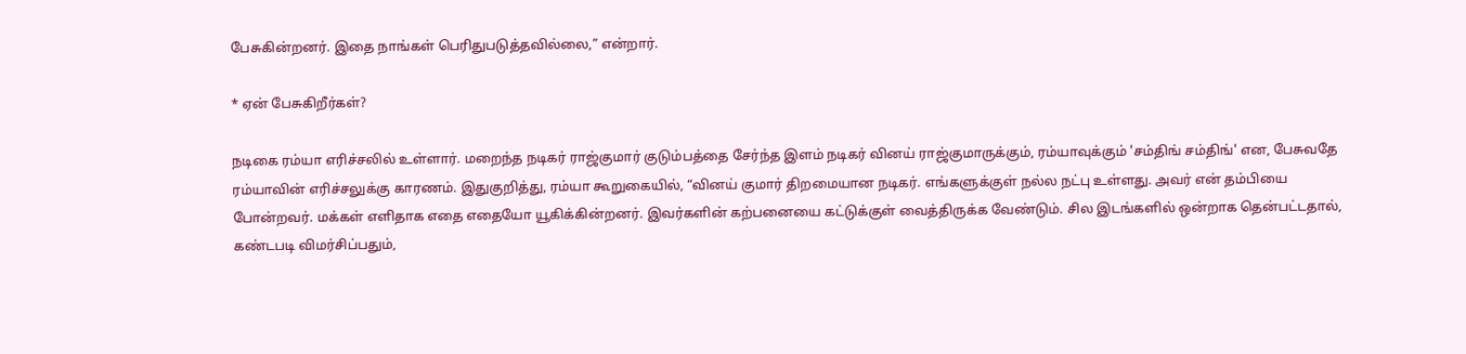பேசுகின்றனர். இதை நாங்கள் பெரிதுபடுத்தவில்லை,” என்றார்.

* ஏன் பேசுகிறீர்கள்?

நடிகை ரம்யா எரிச்சலில் உள்ளார். மறைந்த நடிகர் ராஜ்குமார் குடும்பத்தை சேர்ந்த இளம் நடிகர் வினய் ராஜ்குமாருக்கும், ரம்யாவுக்கும் 'சம்திங் சம்திங்' என, பேசுவதே ரம்யாவின் எரிச்சலுக்கு காரணம். இதுகுறித்து, ரம்யா கூறுகையில், “வினய் குமார் திறமையான நடிகர். எங்களுக்குள் நல்ல நட்பு உள்ளது. அவர் என் தம்பியை போன்றவர். மக்கள் எளிதாக எதை எதையோ யூகிக்கின்றனர். இவர்களின் கற்பனையை கட்டுக்குள் வைத்திருக்க வேண்டும். சில இடங்களில் ஒன்றாக தென்பட்டதால், கண்டபடி விமர்சிப்பதும்,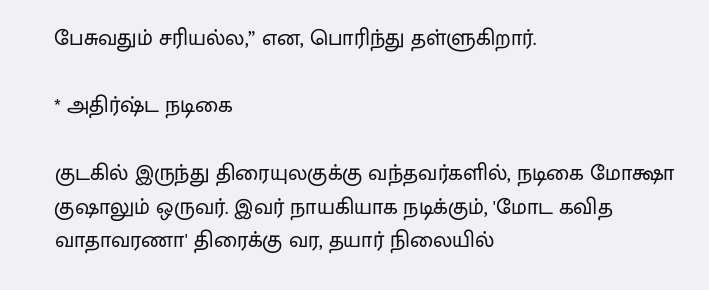பேசுவதும் சரியல்ல,” என, பொரிந்து தள்ளுகிறார்.

* அதிர்ஷ்ட நடிகை

குடகில் இருந்து திரையுலகுக்கு வந்தவர்களில், நடிகை மோக்ஷா குஷாலும் ஒருவர். இவர் நாயகியாக நடிக்கும், 'மோட கவித வாதாவரணா' திரைக்கு வர, தயார் நிலையில்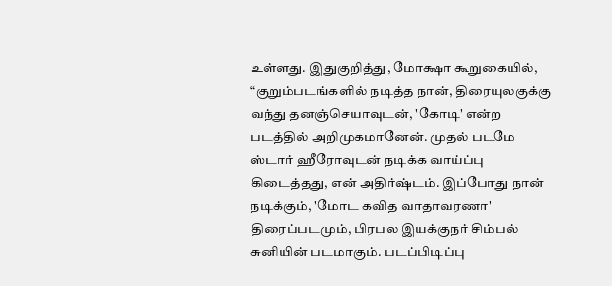உள்ளது. இதுகுறித்து, மோக்ஷா கூறுகையில், “குறும்படங்களில் நடித்த நான், திரையுலகுக்கு வந்து தனஞ்செயாவுடன், 'கோடி' என்ற படத்தில் அறிமுகமானேன். முதல் படமே ஸ்டார் ஹீரோவுடன் நடிக்க வாய்ப்பு கிடைத்தது, என் அதிர்ஷ்டம். இப்போது நான் நடிக்கும், 'மோட கவித வாதாவரணா' திரைப்படமும், பிரபல இயக்குநர் சிம்பல் சுனியின் படமாகும். படப்பிடிப்பு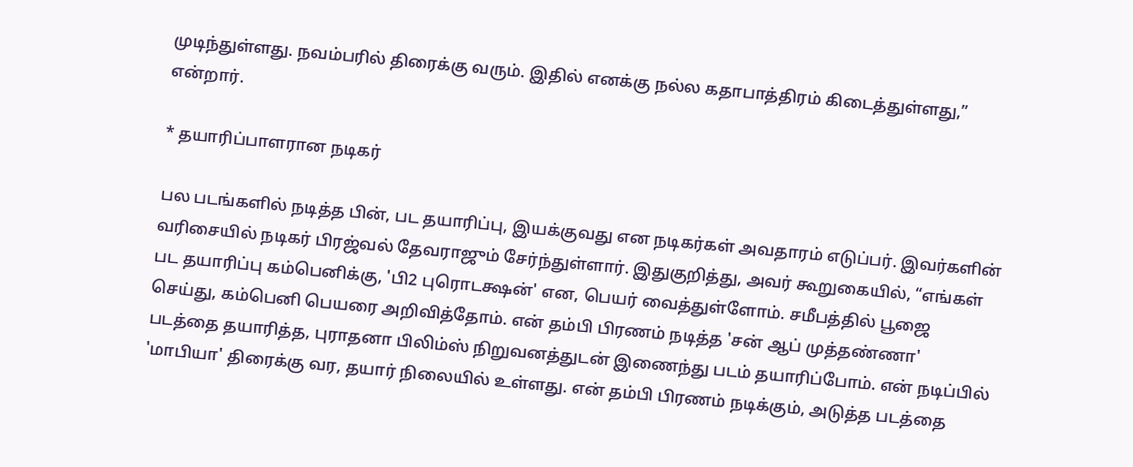முடிந்துள்ளது. நவம்பரில் திரைக்கு வரும். இதில் எனக்கு நல்ல கதாபாத்திரம் கிடைத்துள்ளது,” என்றார்.

* தயாரிப்பாளரான நடிகர்

பல படங்களில் நடித்த பின், பட தயாரிப்பு, இயக்குவது என நடிகர்கள் அவதாரம் எடுப்பர். இவர்களின் வரிசையில் நடிகர் பிரஜ்வல் தேவராஜும் சேர்ந்துள்ளார். இதுகுறித்து, அவர் கூறுகையில், “எங்கள் பட தயாரிப்பு கம்பெனிக்கு, 'பி2 புரொடக்ஷன்' என, பெயர் வைத்துள்ளோம். சமீபத்தில் பூஜை செய்து, கம்பெனி பெயரை அறிவித்தோம். என் தம்பி பிரணம் நடித்த 'சன் ஆப் முத்தண்ணா' படத்தை தயாரித்த, புராதனா பிலிம்ஸ் நிறுவனத்துடன் இணைந்து படம் தயாரிப்போம். என் நடிப்பில் 'மாபியா' திரைக்கு வர, தயார் நிலையில் உள்ளது. என் தம்பி பிரணம் நடிக்கும், அடுத்த படத்தை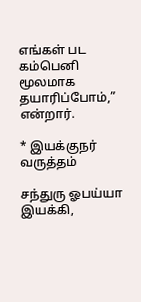எங்கள் பட கம்பெனி மூலமாக தயாரிப்போம்,” என்றார்.

* இயக்குநர் வருத்தம்

சந்துரு ஓபய்யா இயக்கி,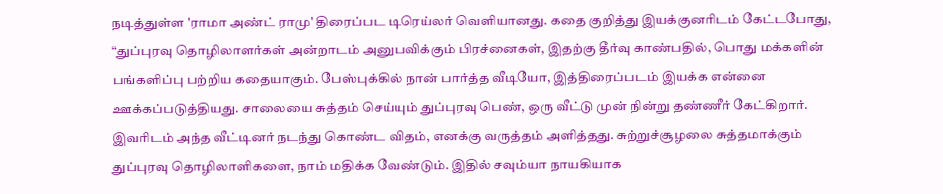நடித்துள்ள 'ராமா அண்ட் ராமு' திரைப்பட டிரெய்லர் வெளியானது. கதை குறித்து இயக்குனரிடம் கேட்டபோது, “துப்புரவு தொழிலாளர்கள் அன்றாடம் அனுபவிக்கும் பிரச்னைகள், இதற்கு தீர்வு காண்பதில், பொது மக்களின் பங்களிப்பு பற்றிய கதையாகும். பேஸ்புக்கில் நான் பார்த்த வீடியோ, இத்திரைப்படம் இயக்க என்னை ஊக்கப்படுத்தியது. சாலையை சுத்தம் செய்யும் துப்புரவு பெண், ஒரு வீட்டு முன் நின்று தண்ணீர் கேட்கிறார். இவரிடம் அந்த வீட்டினர் நடந்து கொண்ட விதம், எனக்கு வருத்தம் அளித்தது. சுற்றுச்சூழலை சுத்தமாக்கும் துப்புரவு தொழிலாளிகளை, நாம் மதிக்க வேண்டும். இதில் சவும்யா நாயகியாக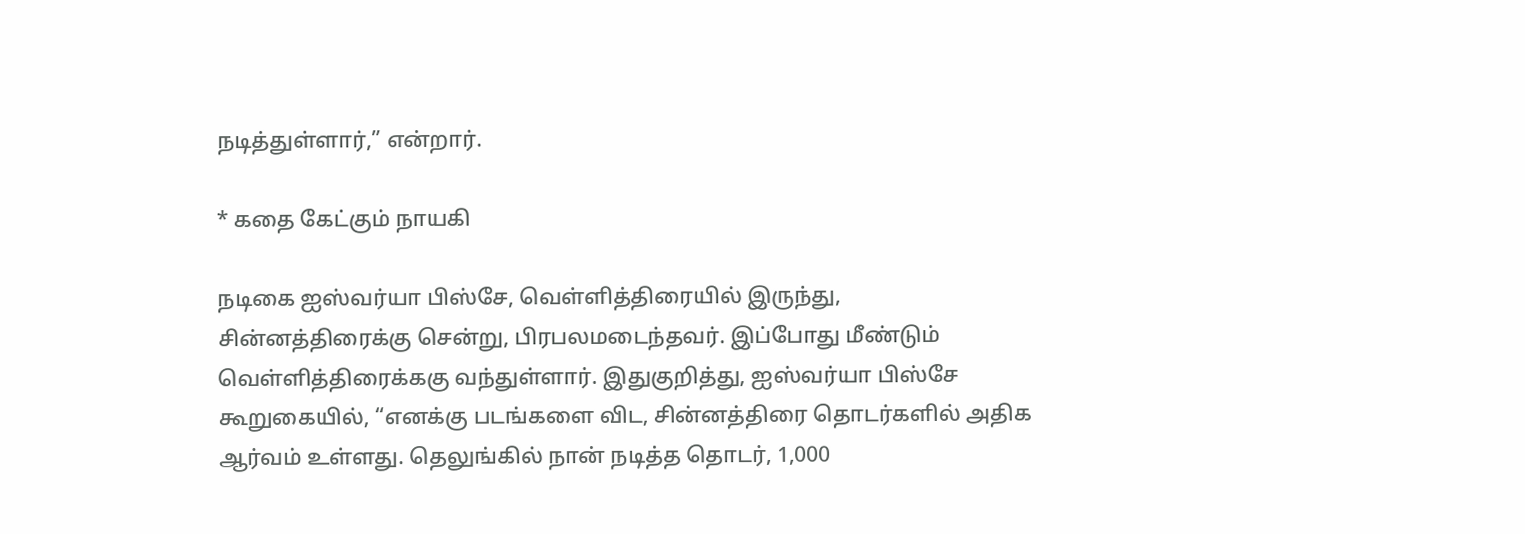நடித்துள்ளார்,” என்றார்.

* கதை கேட்கும் நாயகி

நடிகை ஐஸ்வர்யா பிஸ்சே, வெள்ளித்திரையில் இருந்து, சின்னத்திரைக்கு சென்று, பிரபலமடைந்தவர். இப்போது மீண்டும் வெள்ளித்திரைக்ககு வந்துள்ளார். இதுகுறித்து, ஐஸ்வர்யா பிஸ்சே கூறுகையில், “எனக்கு படங்களை விட, சின்னத்திரை தொடர்களில் அதிக ஆர்வம் உள்ளது. தெலுங்கில் நான் நடித்த தொடர், 1,000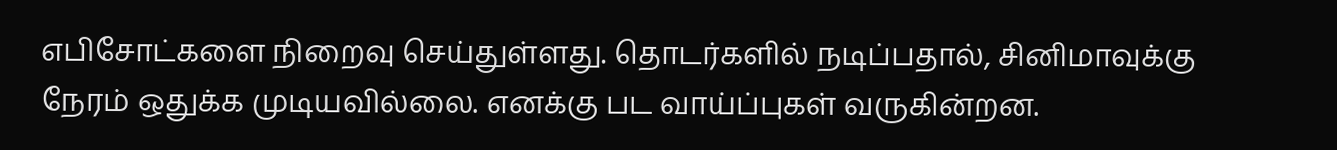எபிசோட்களை நிறைவு செய்துள்ளது. தொடர்களில் நடிப்பதால், சினிமாவுக்கு நேரம் ஒதுக்க முடியவில்லை. எனக்கு பட வாய்ப்புகள் வருகின்றன.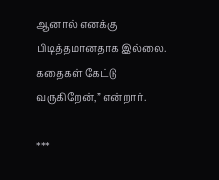ஆனால் எனக்கு பிடித்தமானதாக இல்லை. கதைகள் கேட்டு வருகிறேன்,” என்றார்.

***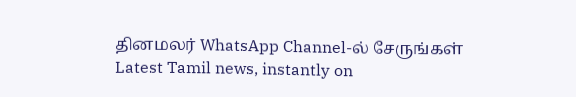தினமலர் WhatsApp Channel-ல் சேருங்கள்
Latest Tamil news, instantly on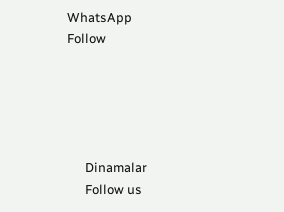WhatsApp
Follow





      Dinamalar
      Follow us